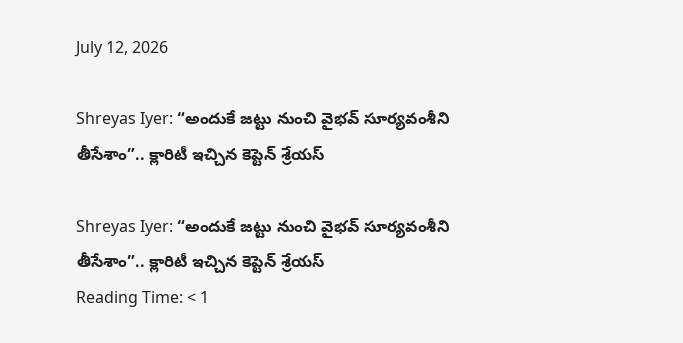July 12, 2026

Shreyas Iyer: “అందుకే జట్టు నుంచి వైభవ్ సూర్యవంశీని తీసేశాం”.. క్లారిటీ ఇచ్చిన కెప్టెన్ శ్రేయస్

Shreyas Iyer: “అందుకే జట్టు నుంచి వైభవ్ సూర్యవంశీని తీసేశాం”.. క్లారిటీ ఇచ్చిన కెప్టెన్ శ్రేయస్
Reading Time: < 1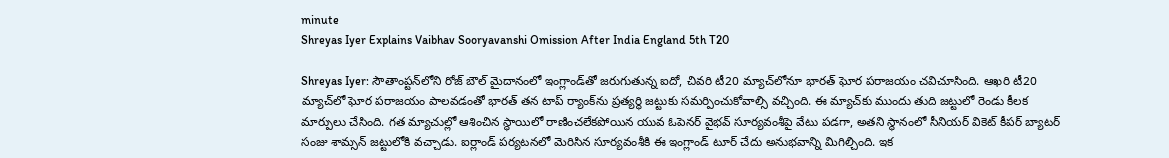minute
Shreyas Iyer Explains Vaibhav Sooryavanshi Omission After India England 5th T20

Shreyas Iyer: సౌతాంప్టన్‌లోని రోజ్ బౌల్ మైదానంలో ఇంగ్లాండ్‌తో జరుగుతున్న ఐదో, చివరి టీ20 మ్యాచ్‌లోనూ భారత్ ఘోర పరాజయం చవిచూసింది. ఆఖరి టీ20 మ్యాచ్‌లో ఘోర పరాజయం పాలవడంతో భారత్ తన టాప్ ర్యాంక్‌ను ప్రత్యర్థి జట్టుకు సమర్పించుకోవాల్సి వచ్చింది. ఈ మ్యాచ్‌కు ముందు తుది జట్టులో రెండు కీలక మార్పులు చేసింది. గత మ్యాచుల్లో ఆశించిన స్థాయిలో రాణించలేకపోయిన యువ ఓపెనర్ వైభవ్ సూర్యవంశీపై వేటు పడగా, అతని స్థానంలో సీనియర్ వికెట్ కీపర్ బ్యాటర్ సంజు శామ్సన్‌ జట్టులోకి వచ్చాడు. ఐర్లాండ్ పర్యటనలో మెరిసిన సూర్యవంశీకి ఈ ఇంగ్లాండ్ టూర్ చేదు అనుభవాన్ని మిగిల్చింది. ఇక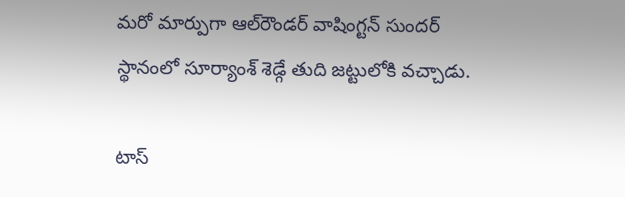మరో మార్పుగా ఆల్‌రౌండర్ వాషింగ్టన్ సుందర్ స్థానంలో సూర్యాంశ్ శెడ్గే తుది జట్టులోకి వచ్చాడు.

టాస్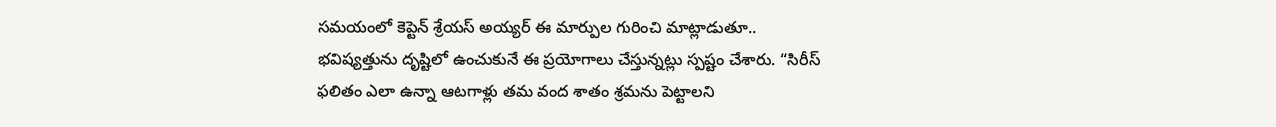సమయంలో కెప్టెన్ శ్రేయస్ అయ్యర్ ఈ మార్పుల గురించి మాట్లాడుతూ.. భవిష్యత్తును దృష్టిలో ఉంచుకునే ఈ ప్రయోగాలు చేస్తున్నట్లు స్పష్టం చేశారు. “సిరీస్ ఫలితం ఎలా ఉన్నా ఆటగాళ్లు తమ వంద శాతం శ్రమను పెట్టాలని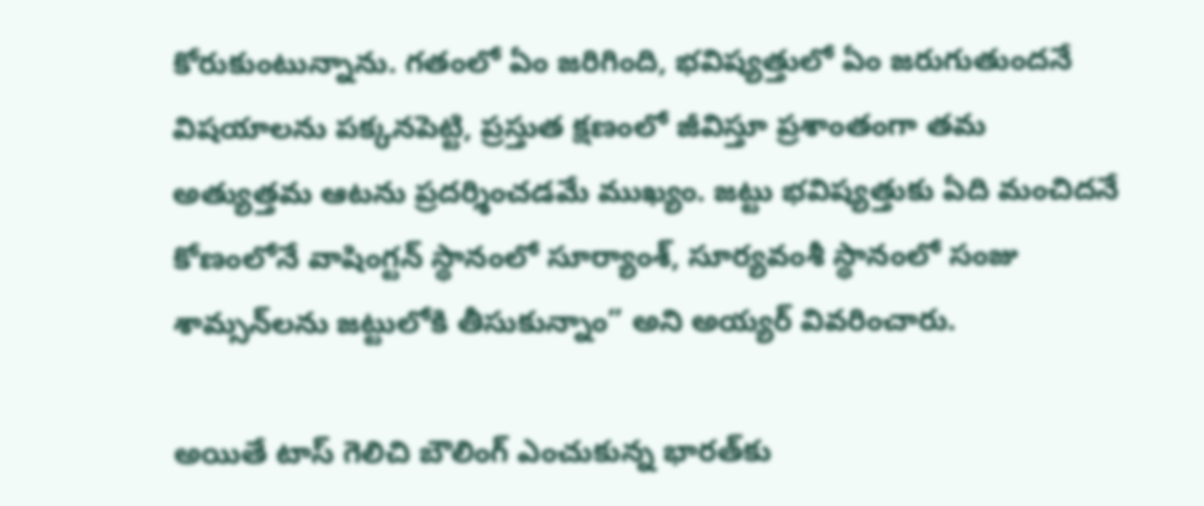కోరుకుంటున్నాను. గతంలో ఏం జరిగింది, భవిష్యత్తులో ఏం జరుగుతుందనే విషయాలను పక్కనపెట్టి, ప్రస్తుత క్షణంలో జీవిస్తూ ప్రశాంతంగా తమ అత్యుత్తమ ఆటను ప్రదర్శించడమే ముఖ్యం. జట్టు భవిష్యత్తుకు ఏది మంచిదనే కోణంలోనే వాషింగ్టన్ స్థానంలో సూర్యాంశ్, సూర్యవంశీ స్థానంలో సంజు శామ్సన్‌లను జట్టులోకి తీసుకున్నాం” అని అయ్యర్ వివరించారు.

అయితే టాస్ గెలిచి బౌలింగ్ ఎంచుకున్న భారత్‌కు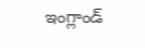ఇంగ్లాండ్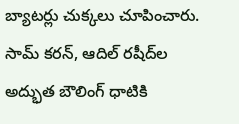బ్యాటర్లు చుక్కలు చూపించారు. సామ్ కరన్, ఆదిల్ రషీద్‌ల అద్భుత బౌలింగ్ ధాటికి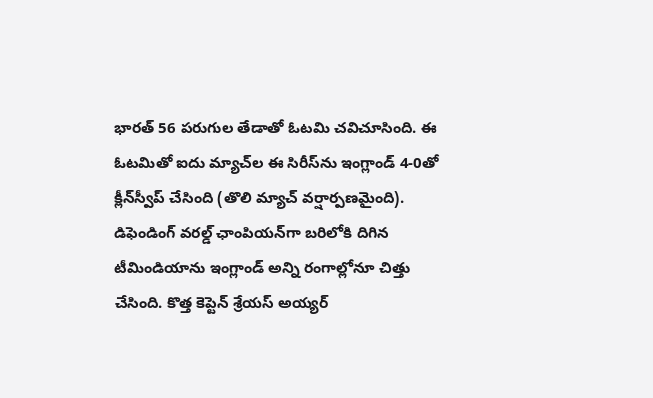భారత్ 56 పరుగుల తేడాతో ఓటమి చవిచూసింది. ఈ ఓటమితో ఐదు మ్యాచ్‌ల ఈ సిరీస్‌ను ఇంగ్లాండ్ 4-0తో క్లీన్‌స్వీప్ చేసింది (తొలి మ్యాచ్ వర్షార్పణమైంది). డిఫెండింగ్ వరల్డ్ ఛాంపియన్‌గా బరిలోకి దిగిన టీమిండియాను ఇంగ్లాండ్ అన్ని రంగాల్లోనూ చిత్తు చేసింది. కొత్త కెప్టెన్ శ్రేయస్ అయ్యర్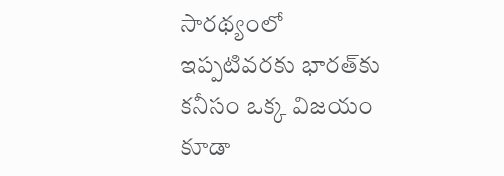సారథ్యంలో ఇప్పటివరకు భారత్‌కు కనీసం ఒక్క విజయం కూడా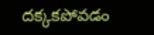దక్కకపోవడం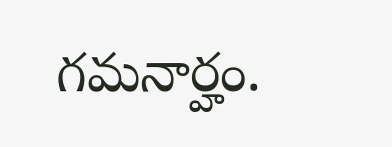గమనార్హం.